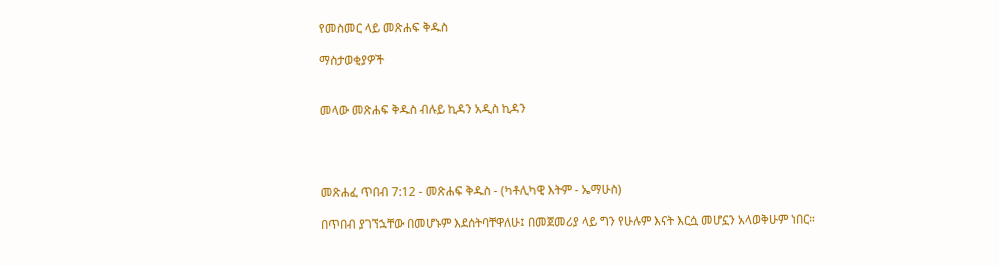የመስመር ላይ መጽሐፍ ቅዱስ

ማስታወቂያዎች


መላው መጽሐፍ ቅዱስ ብሉይ ኪዳን አዲስ ኪዳን




መጽሐፈ ጥበብ 7:12 - መጽሐፍ ቅዱስ - (ካቶሊካዊ እትም - ኤማሁስ)

በጥበብ ያገኘኋቸው በመሆኑም እደሰትባቸዋለሁ፤ በመጀመሪያ ላይ ግን የሁሉም እናት እርሷ መሆኗን አላወቅሁም ነበር።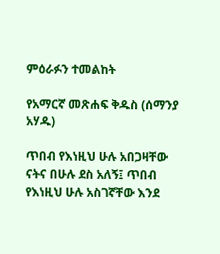ምዕራፉን ተመልከት

የአማርኛ መጽሐፍ ቅዱስ (ሰማንያ አሃዱ)

ጥበብ የእነዚህ ሁሉ አበጋዛቸው ናትና በሁሉ ደስ አለኝ፤ ጥበብ የእነዚህ ሁሉ አስገኛቸው እንደ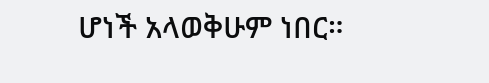ሆነች አላወቅሁም ነበር።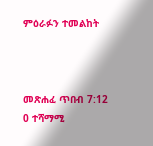ምዕራፉን ተመልከት



መጽሐፈ ጥበብ 7:12
0 ተሻማሚ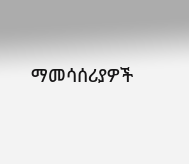ማመሳሰሪያዎች